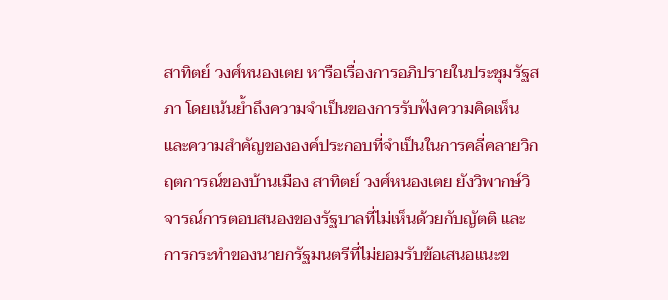สาทิตย์ วงศ์หนองเตย หารือเรื่องการอภิปรายในประชุมรัฐสภา โดยเน้นย้ำถึงความจำเป็นของการรับฟังความคิดเห็นและความสำคัญขององค์ประกอบที่จำเป็นในการคลี่คลายวิกฤตการณ์ของบ้านเมือง สาทิตย์ วงศ์หนองเตย ยังวิพากษ์วิจารณ์การตอบสนองของรัฐบาลที่ไม่เห็นด้วยกับญัตติ และการกระทำของนายกรัฐมนตรีที่ไม่ยอมรับข้อเสนอแนะข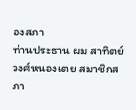องสภา
ท่านประธาน ผม สาทิตย์ วงศ์หนองเตย สมาชิกสภา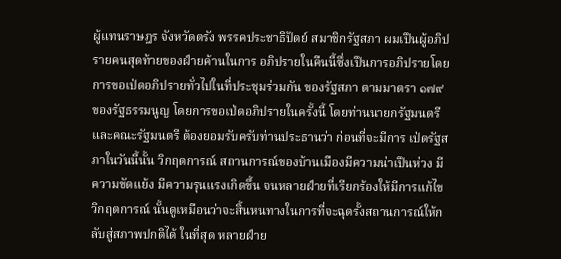ผู้แทนราษฎร จังหวัดตรัง พรรคประชาธิปัตย์ สมาชิกรัฐสภา ผมเปึนผู้อภิปรายคนสุดท้ายของฝ์ายค้านในการ อภิปรายในคืนนี้ซึ่งเปึนการอภิปรายโดยการขอเป่ดอภิปรายทั่วไปในที่ประชุมร่วมกัน ของรัฐสภา ตามมาตรา ๑๗๙ ของรัฐธรรมนูญ โดยการขอเป่ดอภิปรายในครั้งนี้ โดยท่านนายกรัฐมนตรีและคณะรัฐมนตรี ต้องยอมรับครับท่านประธานว่า ก่อนที่จะมีการ เป่ดรัฐสภาในวันนี้นั้น วิกฤตการณ์ สถานการณ์ของบ้านเมืองมีความน่าเปึนห่วง มีความขัดแย้ง มีความรุนแรงเกิดขึ้น จนหลายฝ์ายที่เรียกร้องให้มีการแก้ไขวิกฤตการณ์ นั้นดูเหมือนว่าจะสิ้นหนทางในการที่จะฉุดรั้งสถานการณ์ให้กลับสู่สภาพปกติได้ ในที่สุด หลายฝ์าย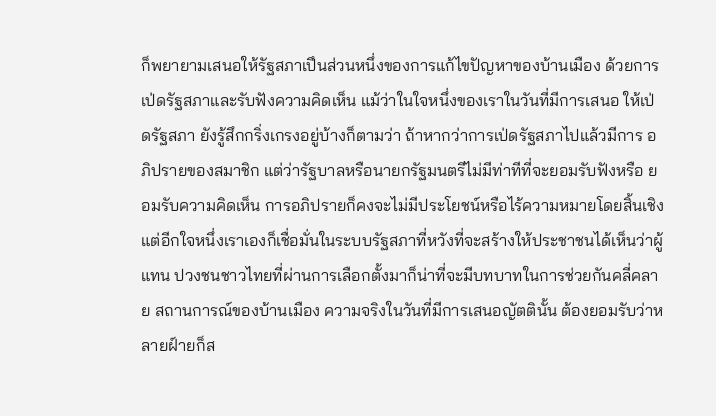ก็พยายามเสนอให้รัฐสภาเปึนส่วนหนึ่งของการแก้ไขปัญหาของบ้านเมือง ด้วยการเป่ดรัฐสภาและรับฟังความคิดเห็น แม้ว่าในใจหนึ่งของเราในวันที่มีการเสนอ ให้เป่ดรัฐสภา ยังรู้สึกกริ่งเกรงอยู่บ้างก็ตามว่า ถ้าหากว่าการเป่ดรัฐสภาไปแล้วมีการ อภิปรายของสมาชิก แต่ว่ารัฐบาลหรือนายกรัฐมนตรีไม่มีท่าทีที่จะยอมรับฟังหรือ ยอมรับความคิดเห็น การอภิปรายก็คงจะไม่มีประโยชน์หรือไร้ความหมายโดยสิ้นเชิง แต่อีกใจหนึ่งเราเองก็เชื่อมั่นในระบบรัฐสภาที่หวังที่จะสร้างให้ประชาชนได้เห็นว่าผู้แทน ปวงชนชาวไทยที่ผ่านการเลือกตั้งมาก็น่าที่จะมีบทบาทในการช่วยกันคลี่คลาย สถานการณ์ของบ้านเมือง ความจริงในวันที่มีการเสนอญัตตินั้น ต้องยอมรับว่าหลายฝ์ายก็ส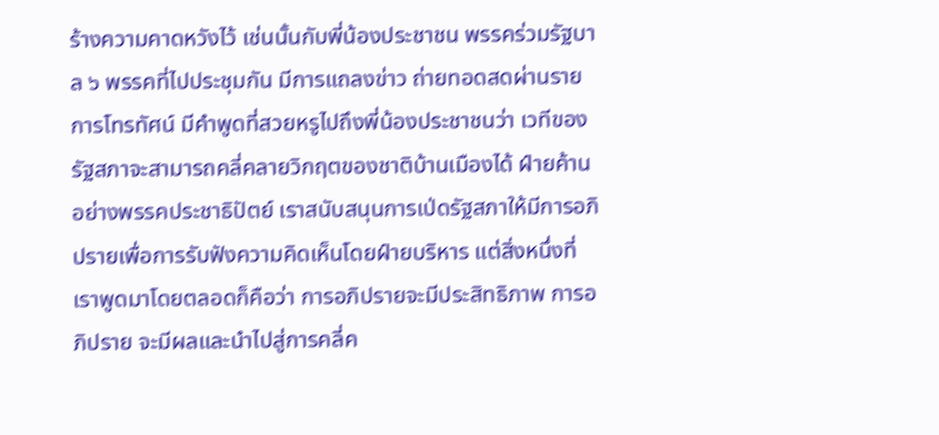ร้างความคาดหวังไว้ เช่นนั้นกับพี่น้องประชาชน พรรคร่วมรัฐบาล ๖ พรรคที่ไปประชุมกัน มีการแถลงข่าว ถ่ายทอดสดผ่านรายการโทรทัศน์ มีคําพูดที่สวยหรูไปถึงพี่น้องประชาชนว่า เวทีของ รัฐสภาจะสามารถคลี่คลายวิกฤตของชาติบ้านเมืองได้ ฝ์ายค้านอย่างพรรคประชาธิปัตย์ เราสนับสนุนการเป่ดรัฐสภาให้มีการอภิปรายเพื่อการรับฟังความคิดเห็นโดยฝ์ายบริหาร แต่สิ่งหนึ่งที่เราพูดมาโดยตลอดก็คือว่า การอภิปรายจะมีประสิทธิภาพ การอภิปราย จะมีผลและนําไปสู่การคลี่ค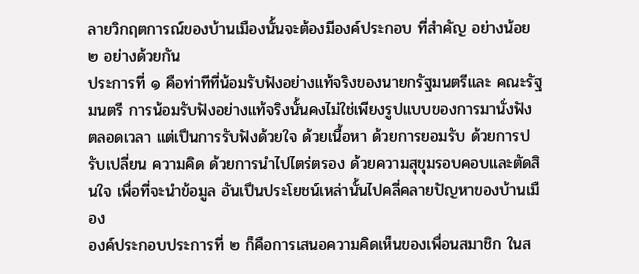ลายวิกฤตการณ์ของบ้านเมืองนั้นจะต้องมีองค์ประกอบ ที่สําคัญ อย่างน้อย ๒ อย่างด้วยกัน
ประการที่ ๑ คือท่าทีที่น้อมรับฟังอย่างแท้จริงของนายกรัฐมนตรีและ คณะรัฐมนตรี การน้อมรับฟังอย่างแท้จริงนั้นคงไม่ใช่เพียงรูปแบบของการมานั่งฟัง ตลอดเวลา แต่เปึนการรับฟังด้วยใจ ด้วยเนื้อหา ด้วยการยอมรับ ด้วยการปรับเปลี่ยน ความคิด ด้วยการนําไปไตร่ตรอง ด้วยความสุขุมรอบคอบและตัดสินใจ เพื่อที่จะนําข้อมูล อันเปึนประโยชน์เหล่านั้นไปคลี่คลายปัญหาของบ้านเมือง
องค์ประกอบประการที่ ๒ ก็คือการเสนอความคิดเห็นของเพื่อนสมาชิก ในส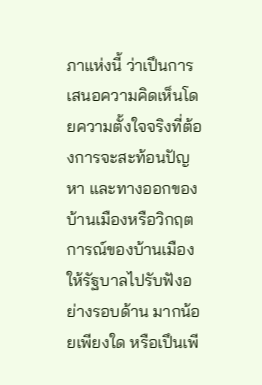ภาแห่งนี้ ว่าเปึนการเสนอความคิดเห็นโดยความตั้งใจจริงที่ต้องการจะสะท้อนปัญหา และทางออกของบ้านเมืองหรือวิกฤตการณ์ของบ้านเมืองให้รัฐบาลไปรับฟังอย่างรอบด้าน มากน้อยเพียงใด หรือเปึนเพี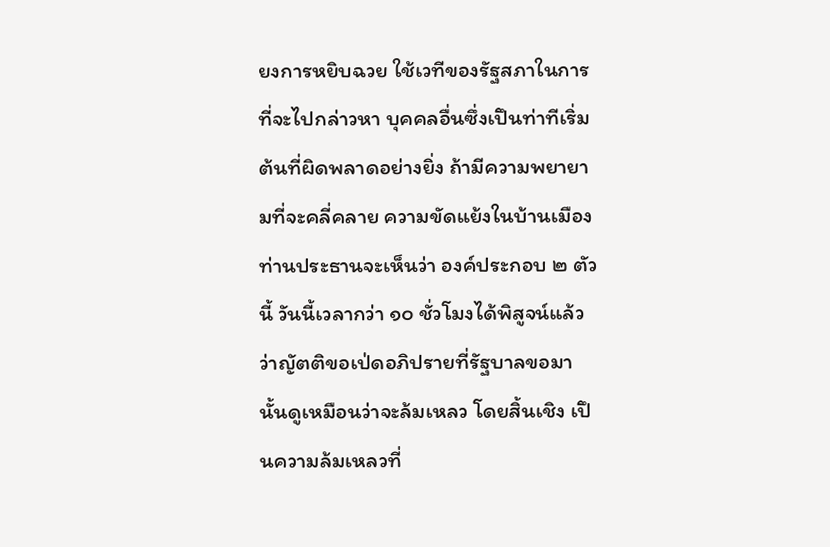ยงการหยิบฉวย ใช้เวทีของรัฐสภาในการที่จะไปกล่าวหา บุคคลอื่นซึ่งเปึนท่าทีเริ่มต้นที่ผิดพลาดอย่างยิ่ง ถ้ามีความพยายามที่จะคลี่คลาย ความขัดแย้งในบ้านเมือง ท่านประธานจะเห็นว่า องค์ประกอบ ๒ ตัวนี้ วันนี้เวลากว่า ๑๐ ชั่วโมงได้พิสูจน์แล้วว่าญัตติขอเป่ดอภิปรายที่รัฐบาลขอมานั้นดูเหมือนว่าจะล้มเหลว โดยสิ้นเชิง เปึนความล้มเหลวที่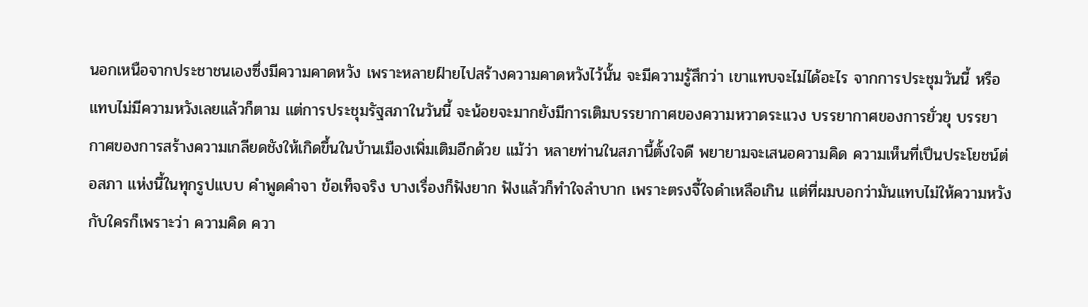นอกเหนือจากประชาชนเองซึ่งมีความคาดหวัง เพราะหลายฝ์ายไปสร้างความคาดหวังไว้นั้น จะมีความรู้สึกว่า เขาแทบจะไม่ได้อะไร จากการประชุมวันนี้ หรือแทบไม่มีความหวังเลยแล้วก็ตาม แต่การประชุมรัฐสภาในวันนี้ จะน้อยจะมากยังมีการเติมบรรยากาศของความหวาดระแวง บรรยากาศของการยั่วยุ บรรยากาศของการสร้างความเกลียดชังให้เกิดขึ้นในบ้านเมืองเพิ่มเติมอีกด้วย แม้ว่า หลายท่านในสภานี้ตั้งใจดี พยายามจะเสนอความคิด ความเห็นที่เปึนประโยชน์ต่อสภา แห่งนี้ในทุกรูปแบบ คําพูดคําจา ข้อเท็จจริง บางเรื่องก็ฟังยาก ฟังแล้วก็ทําใจลําบาก เพราะตรงจี้ใจดําเหลือเกิน แต่ที่ผมบอกว่ามันแทบไม่ให้ความหวังกับใครก็เพราะว่า ความคิด ควา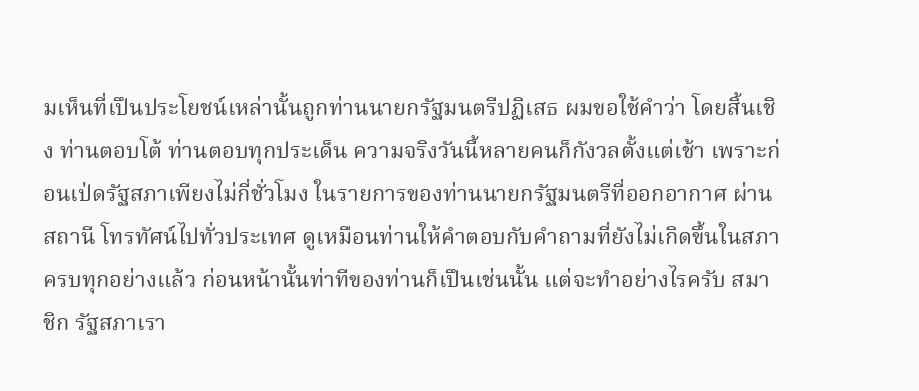มเห็นที่เปึนประโยชน์เหล่านั้นถูกท่านนายกรัฐมนตรีปฏิเสธ ผมขอใช้คําว่า โดยสิ้นเชิง ท่านตอบโต้ ท่านตอบทุกประเด็น ความจริงวันนี้หลายคนก็กังวลตั้งแต่เช้า เพราะก่อนเป่ดรัฐสภาเพียงไม่กี่ชั่วโมง ในรายการของท่านนายกรัฐมนตรีที่ออกอากาศ ผ่านสถานี โทรทัศน์ไปทั่วประเทศ ดูเหมือนท่านให้คําตอบกับคําถามที่ยังไม่เกิดขึ้นในสภา ครบทุกอย่างแล้ว ก่อนหน้านั้นท่าทีของท่านก็เปึนเช่นนั้น แต่จะทําอย่างไรครับ สมาชิก รัฐสภาเรา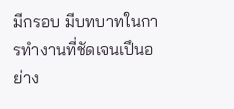มีกรอบ มีบทบาทในการทํางานที่ชัดเจนเปึนอย่าง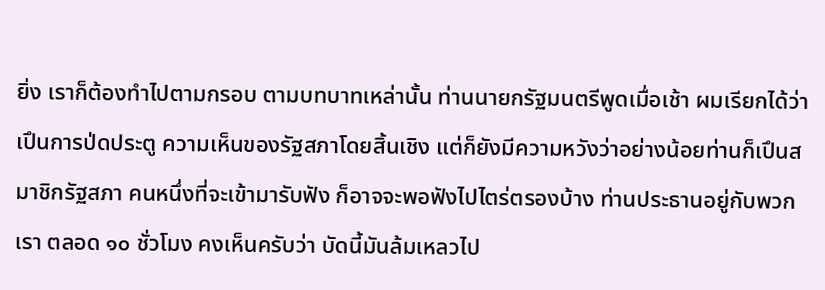ยิ่ง เราก็ต้องทําไปตามกรอบ ตามบทบาทเหล่านั้น ท่านนายกรัฐมนตรีพูดเมื่อเช้า ผมเรียกได้ว่าเปึนการป่ดประตู ความเห็นของรัฐสภาโดยสิ้นเชิง แต่ก็ยังมีความหวังว่าอย่างน้อยท่านก็เปึนสมาชิกรัฐสภา คนหนึ่งที่จะเข้ามารับฟัง ก็อาจจะพอฟังไปไตร่ตรองบ้าง ท่านประธานอยู่กับพวกเรา ตลอด ๑๐ ชั่วโมง คงเห็นครับว่า บัดนี้มันล้มเหลวไป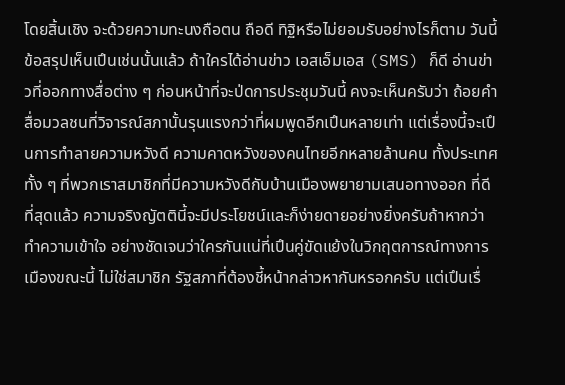โดยสิ้นเชิง จะด้วยความทะนงถือตน ถือดี ทิฐิหรือไม่ยอมรับอย่างไรก็ตาม วันนี้ข้อสรุปเห็นเปึนเช่นนั้นแล้ว ถ้าใครได้อ่านข่าว เอสเอ็มเอส (SMS) ก็ดี อ่านข่าวที่ออกทางสื่อต่าง ๆ ก่อนหน้าที่จะป่ดการประชุมวันนี้ คงจะเห็นครับว่า ถ้อยคําสื่อมวลชนที่วิจารณ์สภานั้นรุนแรงกว่าที่ผมพูดอีกเปึนหลายเท่า แต่เรื่องนี้จะเปึนการทําลายความหวังดี ความคาดหวังของคนไทยอีกหลายล้านคน ทั้งประเทศ ทั้ง ๆ ที่พวกเราสมาชิกที่มีความหวังดีกับบ้านเมืองพยายามเสนอทางออก ที่ดีที่สุดแล้ว ความจริงญัตตินี้จะมีประโยชน์และก็ง่ายดายอย่างยิ่งครับถ้าหากว่าทําความเข้าใจ อย่างชัดเจนว่าใครกันแน่ที่เปึนคู่ขัดแย้งในวิกฤตการณ์ทางการเมืองขณะนี้ ไม่ใช่สมาชิก รัฐสภาที่ต้องชี้หน้ากล่าวหากันหรอกครับ แต่เปึนเรื่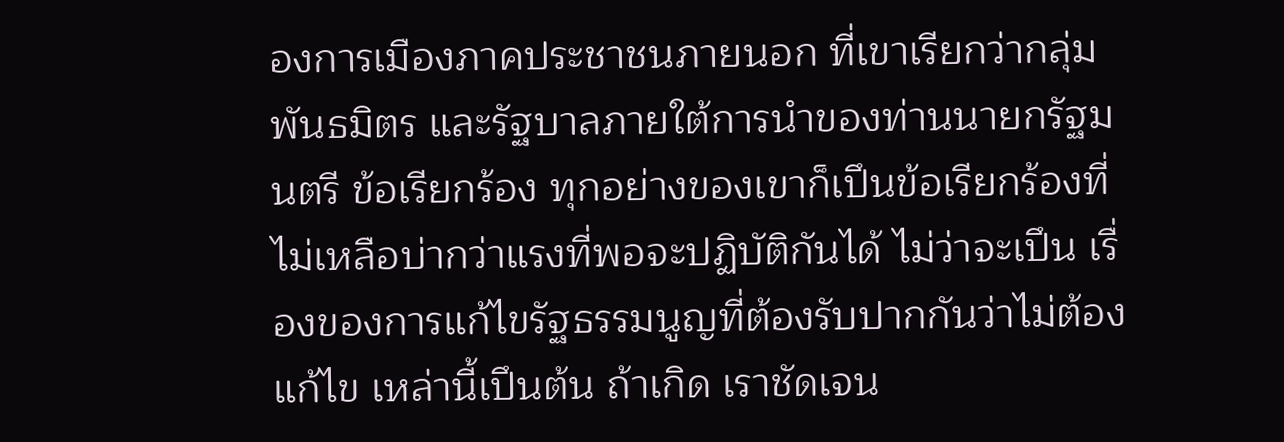องการเมืองภาคประชาชนภายนอก ที่เขาเรียกว่ากลุ่มพันธมิตร และรัฐบาลภายใต้การนําของท่านนายกรัฐมนตรี ข้อเรียกร้อง ทุกอย่างของเขาก็เปึนข้อเรียกร้องที่ไม่เหลือบ่ากว่าแรงที่พอจะปฏิบัติกันได้ ไม่ว่าจะเปึน เรื่องของการแก้ไขรัฐธรรมนูญที่ต้องรับปากกันว่าไม่ต้องแก้ไข เหล่านี้เปึนต้น ถ้าเกิด เราชัดเจน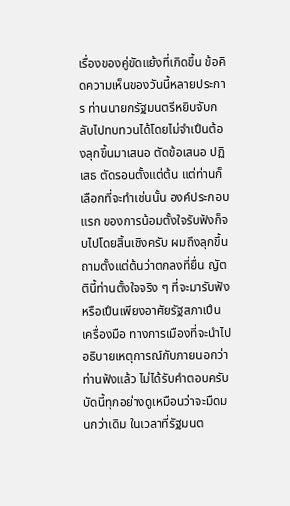เรื่องของคู่ขัดแย้งที่เกิดขึ้น ข้อคิดความเห็นของวันนี้หลายประการ ท่านนายกรัฐมนตรีหยิบจับกลับไปทบทวนได้โดยไม่จําเปึนต้องลุกขึ้นมาเสนอ ตัดข้อเสนอ ปฏิเสธ ตัดรอนตั้งแต่ต้น แต่ท่านก็เลือกที่จะทําเช่นนั้น องค์ประกอบแรก ของการน้อมตั้งใจรับฟังก็จบไปโดยสิ้นเชิงครับ ผมถึงลุกขึ้นถามตั้งแต่ต้นว่าตกลงที่ยื่น ญัตตินี้ท่านตั้งใจจริง ๆ ที่จะมารับฟังหรือเปึนเพียงอาศัยรัฐสภาเปึนเครื่องมือ ทางการเมืองที่จะนําไปอธิบายเหตุการณ์กับภายนอกว่าท่านฟังแล้ว ไม่ได้รับคําตอบครับ บัดนี้ทุกอย่างดูเหมือนว่าจะมืดมนกว่าเดิม ในเวลาที่รัฐมนต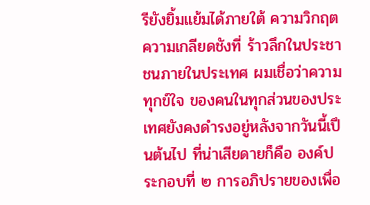รียังยิ้มแย้มได้ภายใต้ ความวิกฤต ความเกลียดชังที่ ร้าวลึกในประชาชนภายในประเทศ ผมเชื่อว่าความทุกข์ใจ ของคนในทุกส่วนของประเทศยังคงดํารงอยู่หลังจากวันนี้เปึนต้นไป ที่น่าเสียดายก็คือ องค์ประกอบที่ ๒ การอภิปรายของเพื่อ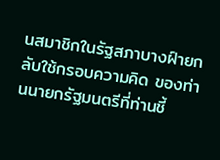นสมาชิกในรัฐสภาบางฝ์ายกลับใช้กรอบความคิด ของท่านนายกรัฐมนตรีที่ท่านชี้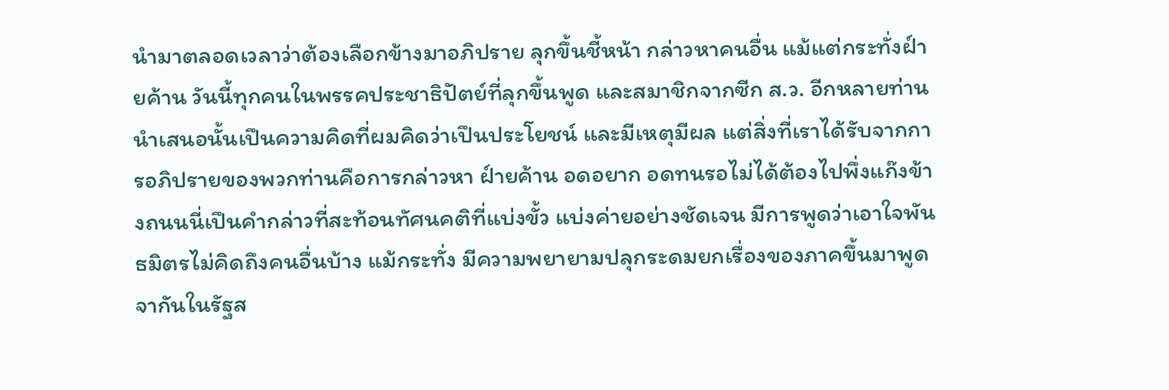นํามาตลอดเวลาว่าต้องเลือกข้างมาอภิปราย ลุกขึ้นชี้หน้า กล่าวหาคนอื่น แม้แต่กระทั่งฝ์ายค้าน วันนี้ทุกคนในพรรคประชาธิปัตย์ที่ลุกขึ้นพูด และสมาชิกจากซีก ส.ว. อีกหลายท่านนําเสนอนั้นเปึนความคิดที่ผมคิดว่าเปึนประโยชน์ และมีเหตุมีผล แต่สิ่งที่เราได้รับจากการอภิปรายของพวกท่านคือการกล่าวหา ฝ์ายค้าน อดอยาก อดทนรอไม่ได้ต้องไปพึ่งแก๊งข้างถนนนี่เปึนคํากล่าวที่สะท้อนทัศนคติที่แบ่งขั้ว แบ่งค่ายอย่างชัดเจน มีการพูดว่าเอาใจพันธมิตรไม่คิดถึงคนอื่นบ้าง แม้กระทั่ง มีความพยายามปลุกระดมยกเรื่องของภาคขึ้นมาพูดจากันในรัฐส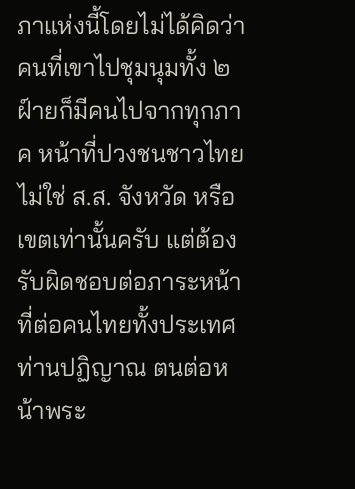ภาแห่งนี้โดยไม่ได้คิดว่า คนที่เขาไปชุมนุมทั้ง ๒ ฝ์ายก็มีคนไปจากทุกภาค หน้าที่ปวงชนชาวไทยไม่ใช่ ส.ส. จังหวัด หรือเขตเท่านั้นครับ แต่ต้องรับผิดชอบต่อภาระหน้าที่ต่อคนไทยทั้งประเทศ ท่านปฏิญาณ ตนต่อหน้าพระ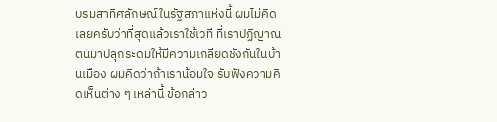บรมสาทิศลักษณ์ในรัฐสภาแห่งนี้ ผมไม่คิดเลยครับว่าที่สุดแล้วเราใช้เวที ที่เราปฏิญาณตนมาปลุกระดมให้มีความเกลียดชังกันในบ้านเมือง ผมคิดว่าถ้าเราน้อมใจ รับฟังความคิดเห็นต่าง ๆ เหล่านี้ ข้อกล่าว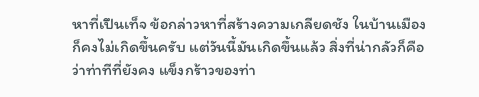หาที่เปึนเท็จ ข้อกล่าวหาที่สร้างความเกลียดชัง ในบ้านเมืองก็คงไม่เกิดขึ้นครับ แต่วันนี้มันเกิดขึ้นแล้ว สิ่งที่น่ากลัวก็คือว่าท่าทีที่ยังคง แข็งกร้าวของท่า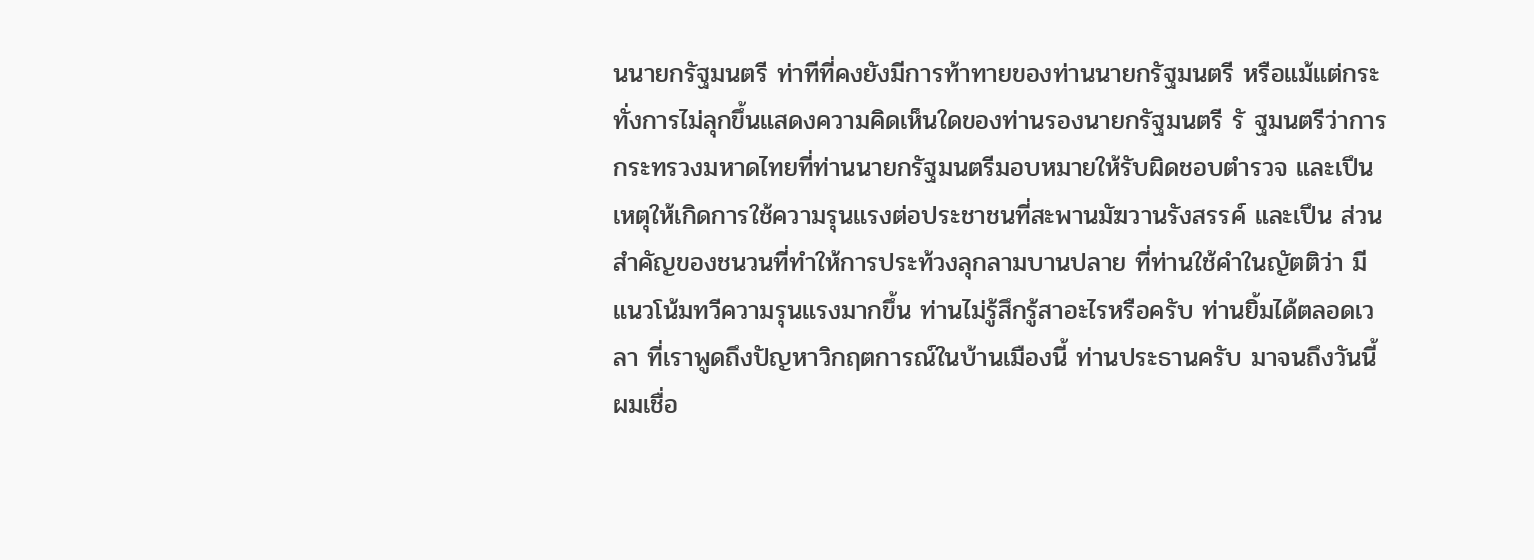นนายกรัฐมนตรี ท่าทีที่คงยังมีการท้าทายของท่านนายกรัฐมนตรี หรือแม้แต่กระทั่งการไม่ลุกขึ้นแสดงความคิดเห็นใดของท่านรองนายกรัฐมนตรี รั ฐมนตรีว่าการกระทรวงมหาดไทยที่ท่านนายกรัฐมนตรีมอบหมายให้รับผิดชอบตํารวจ และเปึนเหตุให้เกิดการใช้ความรุนแรงต่อประชาชนที่สะพานมัฆวานรังสรรค์ และเปึน ส่วนสําคัญของชนวนที่ทําให้การประท้วงลุกลามบานปลาย ที่ท่านใช้คําในญัตติว่า มีแนวโน้มทวีความรุนแรงมากขึ้น ท่านไม่รู้สึกรู้สาอะไรหรือครับ ท่านยิ้มได้ตลอดเวลา ที่เราพูดถึงปัญหาวิกฤตการณ์ในบ้านเมืองนี้ ท่านประธานครับ มาจนถึงวันนี้ผมเชื่อ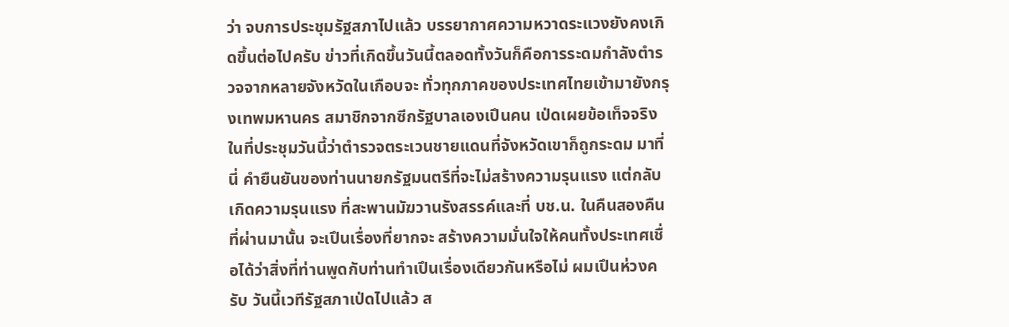ว่า จบการประชุมรัฐสภาไปแล้ว บรรยากาศความหวาดระแวงยังคงเกิดขึ้นต่อไปครับ ข่าวที่เกิดขึ้นวันนี้ตลอดทั้งวันก็คือการระดมกําลังตํารวจจากหลายจังหวัดในเกือบจะ ทั่วทุกภาคของประเทศไทยเข้ามายังกรุงเทพมหานคร สมาชิกจากซีกรัฐบาลเองเปึนคน เป่ดเผยข้อเท็จจริงในที่ประชุมวันนี้ว่าตํารวจตระเวนชายแดนที่จังหวัดเขาก็ถูกระดม มาที่นี่ คํายืนยันของท่านนายกรัฐมนตรีที่จะไม่สร้างความรุนแรง แต่กลับเกิดความรุนแรง ที่สะพานมัฆวานรังสรรค์และที่ บช.น. ในคืนสองคืนที่ผ่านมานั้น จะเปึนเรื่องที่ยากจะ สร้างความมั่นใจให้คนทั้งประเทศเชื่อได้ว่าสิ่งที่ท่านพูดกับท่านทําเปึนเรื่องเดียวกันหรือไม่ ผมเปึนห่วงครับ วันนี้เวทีรัฐสภาเป่ดไปแล้ว ส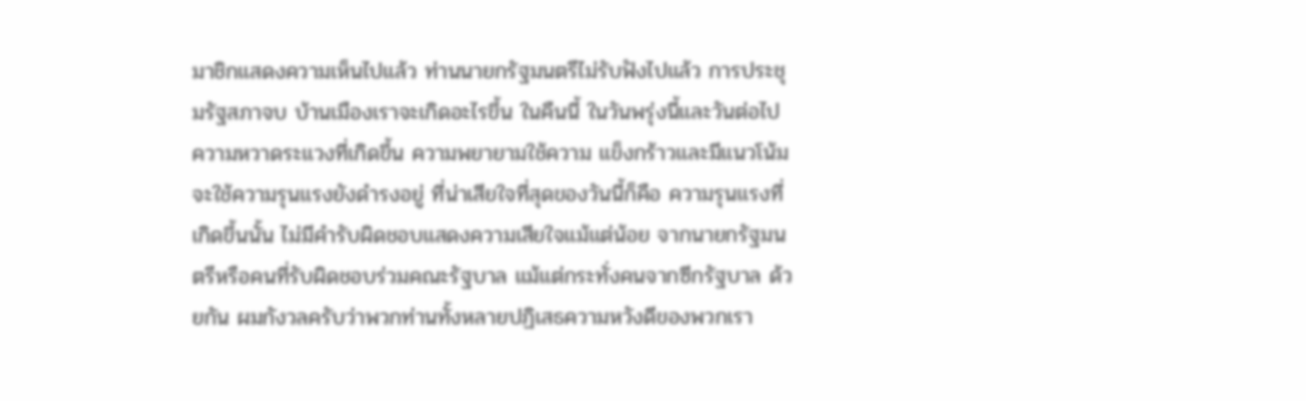มาชิกแสดงความเห็นไปแล้ว ท่านนายกรัฐมนตรีไม่รับฟังไปแล้ว การประชุมรัฐสภาจบ บ้านเมืองเราจะเกิดอะไรขึ้น ในคืนนี้ ในวันพรุ่งนี้และวันต่อไป ความหวาดระแวงที่เกิดขึ้น ความพยายามใช้ความ แข็งกร้าวและมีแนวโน้มจะใช้ความรุนแรงยังดํารงอยู่ ที่น่าเสียใจที่สุดของวันนี้ก็คือ ความรุนแรงที่เกิดขึ้นนั้น ไม่มีคํารับผิดชอบแสดงความเสียใจแม้แต่น้อย จากนายกรัฐมนตรีหรือคนที่รับผิดชอบร่วมคณะรัฐบาล แม้แต่กระทั่งคนจากซีกรัฐบาล ด้วยกัน ผมกังวลครับว่าพวกท่านทั้งหลายปฏิเสธความหวังดีของพวกเรา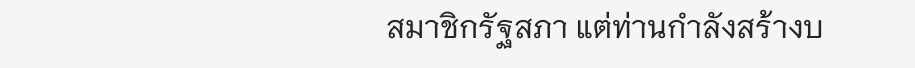สมาชิกรัฐสภา แต่ท่านกําลังสร้างบ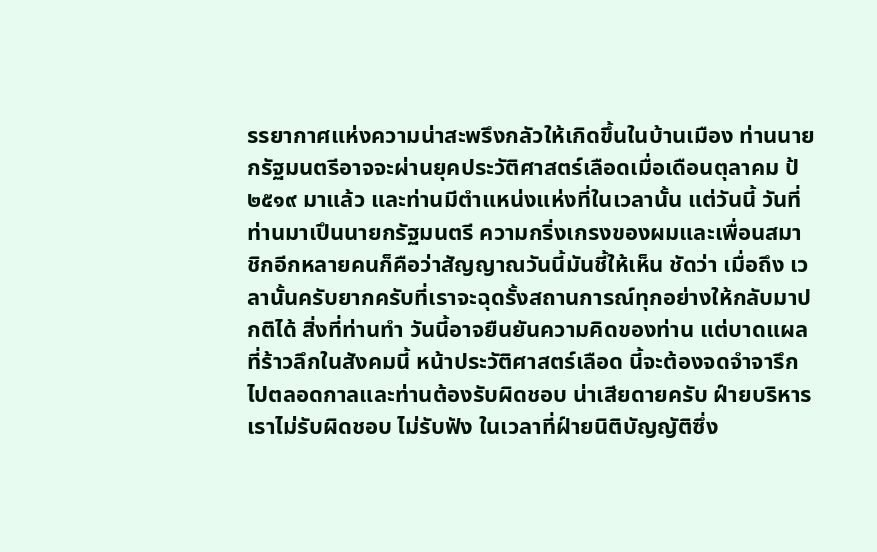รรยากาศแห่งความน่าสะพรึงกลัวให้เกิดขึ้นในบ้านเมือง ท่านนายกรัฐมนตรีอาจจะผ่านยุคประวัติศาสตร์เลือดเมื่อเดือนตุลาคม ป้ ๒๕๑๙ มาแล้ว และท่านมีตําแหน่งแห่งที่ในเวลานั้น แต่วันนี้ วันที่ท่านมาเปึนนายกรัฐมนตรี ความกริ่งเกรงของผมและเพื่อนสมาชิกอีกหลายคนก็คือว่าสัญญาณวันนี้มันชี้ให้เห็น ชัดว่า เมื่อถึง เวลานั้นครับยากครับที่เราจะฉุดรั้งสถานการณ์ทุกอย่างให้กลับมาปกติได้ สิ่งที่ท่านทํา วันนี้อาจยืนยันความคิดของท่าน แต่บาดแผลที่ร้าวลึกในสังคมนี้ หน้าประวัติศาสตร์เลือด นี้จะต้องจดจําจารึกไปตลอดกาลและท่านต้องรับผิดชอบ น่าเสียดายครับ ฝ์ายบริหาร เราไม่รับผิดชอบ ไม่รับฟัง ในเวลาที่ฝ์ายนิติบัญญัติซึ่ง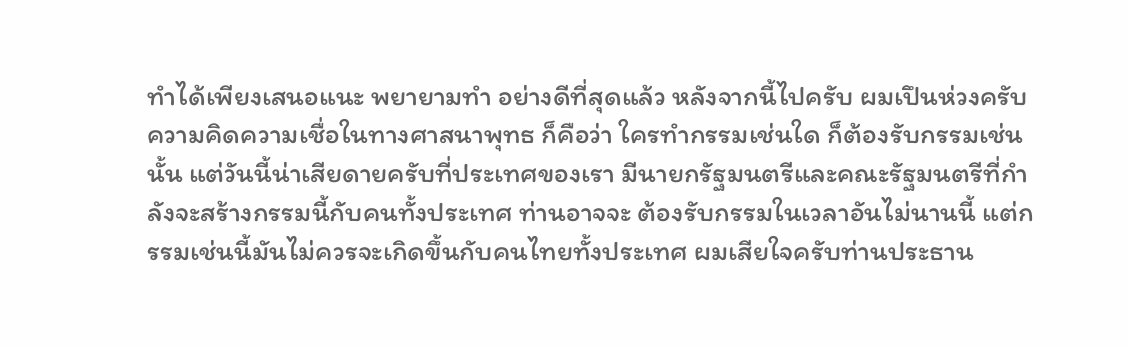ทําได้เพียงเสนอแนะ พยายามทํา อย่างดีที่สุดแล้ว หลังจากนี้ไปครับ ผมเปึนห่วงครับ ความคิดความเชื่อในทางศาสนาพุทธ ก็คือว่า ใครทํากรรมเช่นใด ก็ต้องรับกรรมเช่นนั้น แต่วันนี้น่าเสียดายครับที่ประเทศของเรา มีนายกรัฐมนตรีและคณะรัฐมนตรีที่กําลังจะสร้างกรรมนี้กับคนทั้งประเทศ ท่านอาจจะ ต้องรับกรรมในเวลาอันไม่นานนี้ แต่กรรมเช่นนี้มันไม่ควรจะเกิดขึ้นกับคนไทยทั้งประเทศ ผมเสียใจครับท่านประธาน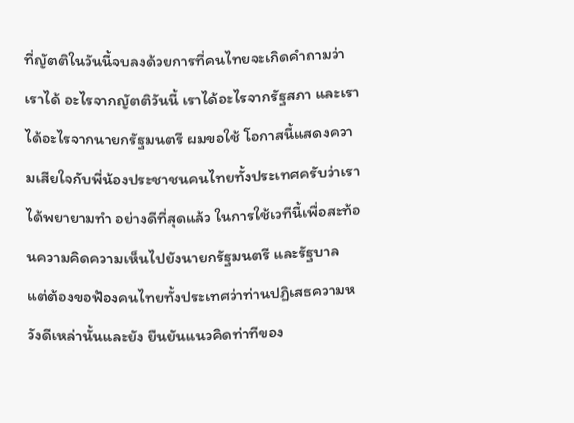ที่ญัตติในวันนี้จบลงด้วยการที่คนไทยจะเกิดคําถามว่าเราได้ อะไรจากญัตติวันนี้ เราได้อะไรจากรัฐสภา และเราได้อะไรจากนายกรัฐมนตรี ผมขอใช้ โอกาสนี้แสดงความเสียใจกับพี่น้องประชาชนคนไทยทั้งประเทศครับว่าเราได้พยายามทํา อย่างดีที่สุดแล้ว ในการใช้เวทีนี้เพื่อสะท้อนความคิดความเห็นไปยังนายกรัฐมนตรี และรัฐบาล แต่ต้องขอฟัองคนไทยทั้งประเทศว่าท่านปฏิเสธความหวังดีเหล่านั้นและยัง ยืนยันแนวคิดท่าทีของ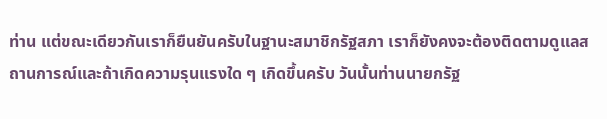ท่าน แต่ขณะเดียวกันเราก็ยืนยันครับในฐานะสมาชิกรัฐสภา เราก็ยังคงจะต้องติดตามดูแลสถานการณ์และถ้าเกิดความรุนแรงใด ๆ เกิดขึ้นครับ วันนั้นท่านนายกรัฐ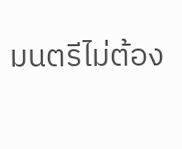มนตรีไม่ต้อง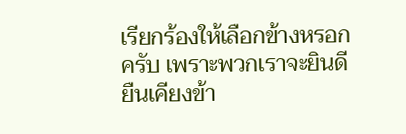เรียกร้องให้เลือกข้างหรอกครับ เพราะพวกเราจะยินดี ยืนเคียงข้า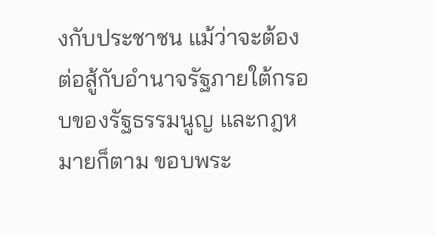งกับประชาชน แม้ว่าจะต้องต่อสู้กับอํานาจรัฐภายใต้กรอบของรัฐธรรมนูญ และกฎหมายก็ตาม ขอบพระ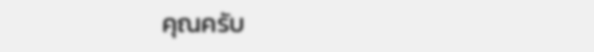คุณครับ